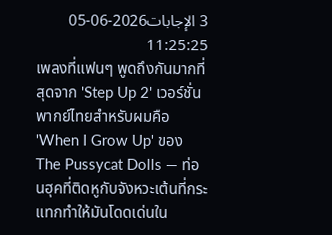3 الإجابات2026-06-05 11:25:25
เพลงที่แฟนๆ พูดถึงกันมากที่สุดจาก 'Step Up 2' เวอร์ชั่นพากย์ไทยสำหรับผมคือ 'When I Grow Up' ของ The Pussycat Dolls — ท่อนฮุคที่ติดหูกับจังหวะเต้นที่กระแทกทำให้มันโดดเด่นใน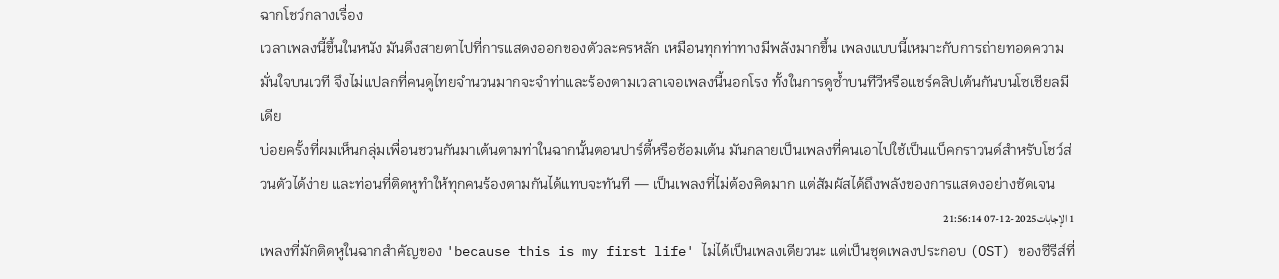ฉากโชว์กลางเรื่อง
เวลาเพลงนี้ขึ้นในหนัง มันดึงสายตาไปที่การแสดงออกของตัวละครหลัก เหมือนทุกท่าทางมีพลังมากขึ้น เพลงแบบนี้เหมาะกับการถ่ายทอดความมั่นใจบนเวที จึงไม่แปลกที่คนดูไทยจำนวนมากจะจำท่าและร้องตามเวลาเจอเพลงนี้นอกโรง ทั้งในการดูซ้ำบนทีวีหรือแชร์คลิปเต้นกันบนโซเชียลมีเดีย
บ่อยครั้งที่ผมเห็นกลุ่มเพื่อนชวนกันมาเต้นตามท่าในฉากนั้นตอนปาร์ตี้หรือซ้อมเต้น มันกลายเป็นเพลงที่คนเอาไปใช้เป็นแบ็คกราวนด์สำหรับโชว์ส่วนตัวได้ง่าย และท่อนที่ติดหูทำให้ทุกคนร้องตามกันได้แทบจะทันที — เป็นเพลงที่ไม่ต้องคิดมาก แต่สัมผัสได้ถึงพลังของการแสดงอย่างชัดเจน
1 الإجابات2025-12-07 21:56:14
เพลงที่มักติดหูในฉากสำคัญของ 'because this is my first life' ไม่ได้เป็นเพลงเดียวนะ แต่เป็นชุดเพลงประกอบ (OST) ของซีรีส์ที่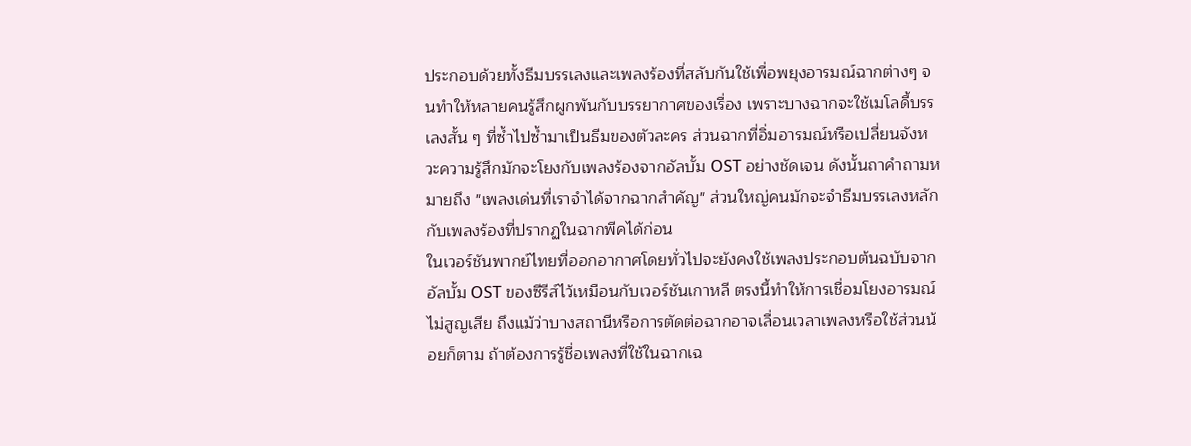ประกอบด้วยทั้งธีมบรรเลงและเพลงร้องที่สลับกันใช้เพื่อพยุงอารมณ์ฉากต่างๆ จนทำให้หลายคนรู้สึกผูกพันกับบรรยากาศของเรื่อง เพราะบางฉากจะใช้เมโลดี้บรรเลงสั้น ๆ ที่ซ้ำไปซ้ำมาเป็นธีมของตัวละคร ส่วนฉากที่อิ่มอารมณ์หรือเปลี่ยนจังหวะความรู้สึกมักจะโยงกับเพลงร้องจากอัลบั้ม OST อย่างชัดเจน ดังนั้นถาคำถามหมายถึง "เพลงเด่นที่เราจำได้จากฉากสำคัญ" ส่วนใหญ่คนมักจะจำธีมบรรเลงหลักกับเพลงร้องที่ปรากฏในฉากพีคได้ก่อน
ในเวอร์ชันพากย์ไทยที่ออกอากาศโดยทั่วไปจะยังคงใช้เพลงประกอบต้นฉบับจากอัลบั้ม OST ของซีรีส์ไว้เหมือนกับเวอร์ชันเกาหลี ตรงนี้ทำให้การเชื่อมโยงอารมณ์ไม่สูญเสีย ถึงแม้ว่าบางสถานีหรือการตัดต่อฉากอาจเลื่อนเวลาเพลงหรือใช้ส่วนน้อยก็ตาม ถ้าต้องการรู้ชื่อเพลงที่ใช้ในฉากเฉ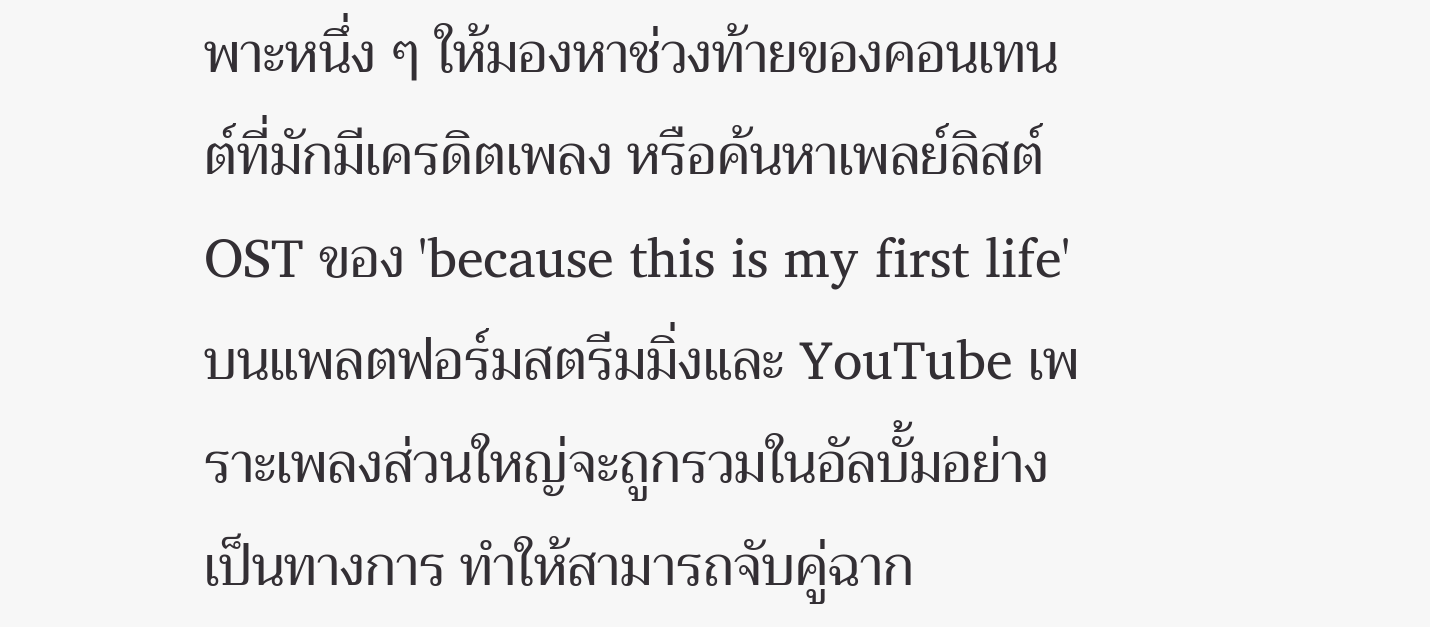พาะหนึ่ง ๆ ให้มองหาช่วงท้ายของคอนเทนต์ที่มักมีเครดิตเพลง หรือค้นหาเพลย์ลิสต์ OST ของ 'because this is my first life' บนแพลตฟอร์มสตรีมมิ่งและ YouTube เพราะเพลงส่วนใหญ่จะถูกรวมในอัลบั้มอย่างเป็นทางการ ทำให้สามารถจับคู่ฉาก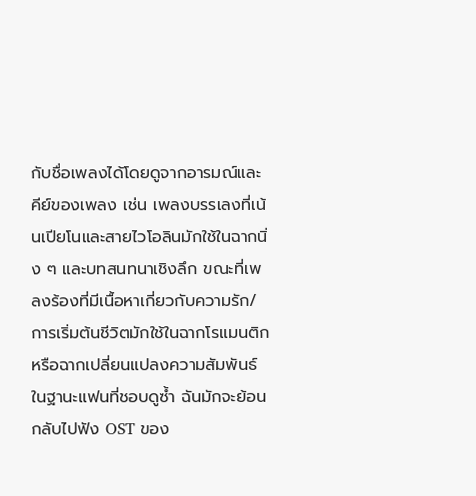กับชื่อเพลงได้โดยดูจากอารมณ์และคีย์ของเพลง เช่น เพลงบรรเลงที่เน้นเปียโนและสายไวโอลินมักใช้ในฉากนิ่ง ๆ และบทสนทนาเชิงลึก ขณะที่เพลงร้องที่มีเนื้อหาเกี่ยวกับความรัก/การเริ่มต้นชีวิตมักใช้ในฉากโรแมนติกหรือฉากเปลี่ยนแปลงความสัมพันธ์
ในฐานะแฟนที่ชอบดูซ้ำ ฉันมักจะย้อนกลับไปฟัง OST ของ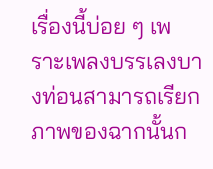เรื่องนี้บ่อย ๆ เพราะเพลงบรรเลงบางท่อนสามารถเรียกภาพของฉากนั้นก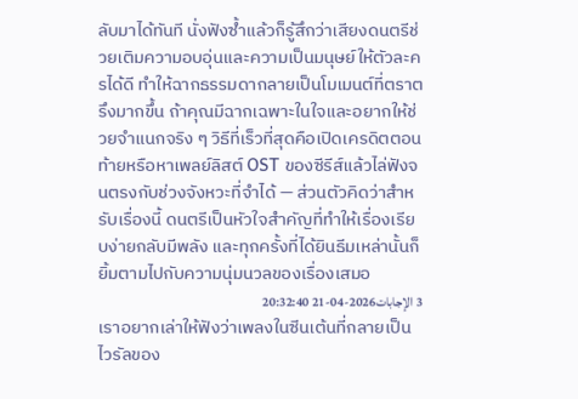ลับมาได้ทันที นั่งฟังซ้ำแล้วก็รู้สึกว่าเสียงดนตรีช่วยเติมความอบอุ่นและความเป็นมนุษย์ให้ตัวละครได้ดี ทำให้ฉากธรรมดากลายเป็นโมเมนต์ที่ตราตรึงมากขึ้น ถ้าคุณมีฉากเฉพาะในใจและอยากให้ช่วยจำแนกจริง ๆ วิธีที่เร็วที่สุดคือเปิดเครดิตตอนท้ายหรือหาเพลย์ลิสต์ OST ของซีรีส์แล้วไล่ฟังจนตรงกับช่วงจังหวะที่จำได้ — ส่วนตัวคิดว่าสำหรับเรื่องนี้ ดนตรีเป็นหัวใจสำคัญที่ทำให้เรื่องเรียบง่ายกลับมีพลัง และทุกครั้งที่ได้ยินธีมเหล่านั้นก็ยิ้มตามไปกับความนุ่มนวลของเรื่องเสมอ
3 الإجابات2026-04-21 20:32:40
เราอยากเล่าให้ฟังว่าเพลงในซีนเต้นที่กลายเป็นไวรัลของ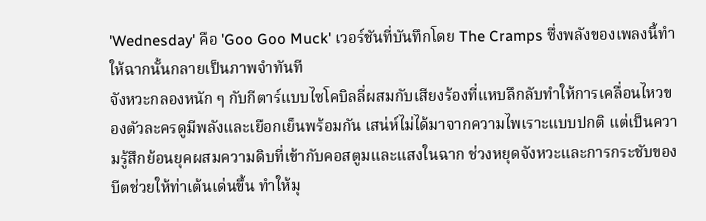'Wednesday' คือ 'Goo Goo Muck' เวอร์ชันที่บันทึกโดย The Cramps ซึ่งพลังของเพลงนี้ทำให้ฉากนั้นกลายเป็นภาพจำทันที
จังหวะกลองหนัก ๆ กับกีตาร์แบบไซโคบิลลี่ผสมกับเสียงร้องที่แหบลึกลับทำให้การเคลื่อนไหวของตัวละครดูมีพลังและเยือกเย็นพร้อมกัน เสน่ห์ไม่ได้มาจากความไพเราะแบบปกติ แต่เป็นความรู้สึกย้อนยุคผสมความดิบที่เข้ากับคอสตูมและแสงในฉาก ช่วงหยุดจังหวะและการกระชับของบีตช่วยให้ท่าเต้นเด่นขึ้น ทำให้มุ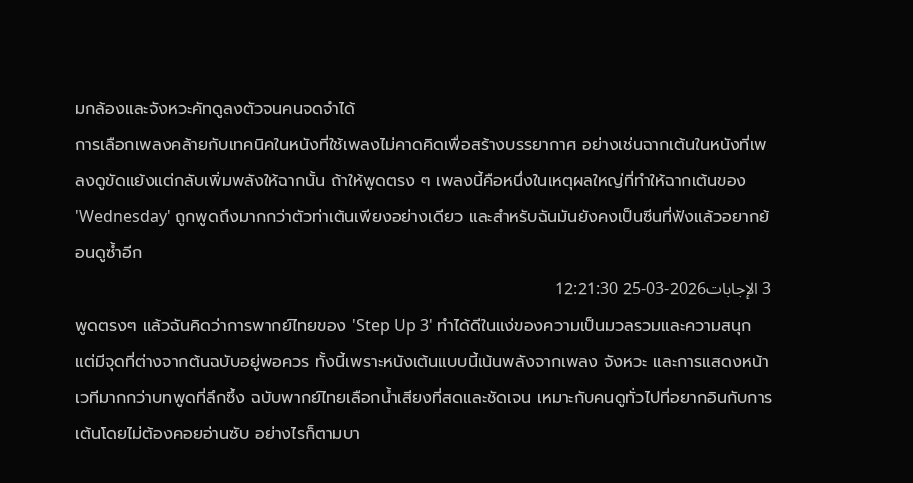มกล้องและจังหวะคัทดูลงตัวจนคนจดจำได้
การเลือกเพลงคล้ายกับเทคนิคในหนังที่ใช้เพลงไม่คาดคิดเพื่อสร้างบรรยากาศ อย่างเช่นฉากเต้นในหนังที่เพลงดูขัดแย้งแต่กลับเพิ่มพลังให้ฉากนั้น ถ้าให้พูดตรง ๆ เพลงนี้คือหนึ่งในเหตุผลใหญ่ที่ทำให้ฉากเต้นของ 'Wednesday' ถูกพูดถึงมากกว่าตัวท่าเต้นเพียงอย่างเดียว และสำหรับฉันมันยังคงเป็นซีนที่ฟังแล้วอยากย้อนดูซ้ำอีก
3 الإجابات2026-03-25 12:21:30
พูดตรงๆ แล้วฉันคิดว่าการพากย์ไทยของ 'Step Up 3' ทำได้ดีในแง่ของความเป็นมวลรวมและความสนุก แต่มีจุดที่ต่างจากต้นฉบับอยู่พอควร ทั้งนี้เพราะหนังเต้นแบบนี้เน้นพลังจากเพลง จังหวะ และการแสดงหน้าเวทีมากกว่าบทพูดที่ลึกซึ้ง ฉบับพากย์ไทยเลือกน้ำเสียงที่สดและชัดเจน เหมาะกับคนดูทั่วไปที่อยากอินกับการเต้นโดยไม่ต้องคอยอ่านซับ อย่างไรก็ตามบา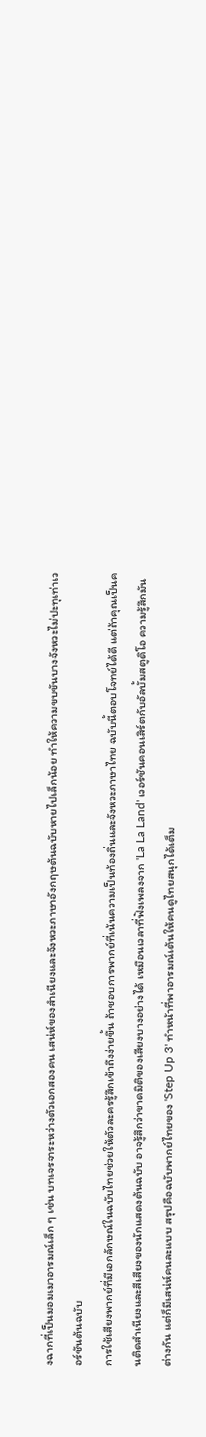งฉากที่เป็นมอมเมาอารมณ์เล็ก ๆ เช่น บทเจรจาระหว่างตัวเอกสองคน เสน่ห์ของสำเนียงและจังหวะภาษาอังกฤษต้นฉบับหายไปเล็กน้อย ทำให้ความขบขันบางจังหวะไม่ปะทุเท่าเวอร์ชันต้นฉบับ
การใช้เสียงพากย์ที่มีเอกลักษณ์ในฉบับไทยช่วยให้ตัวละครรู้สึกเข้าถึงง่ายขึ้น ถ้าชอบการพากย์ที่เน้นความเป็นท้องถิ่นและจังหวะภาษาไทย ฉบับนี้ตอบโจทย์ได้ดี แต่ถ้าคุณเป็นคนติดสำเนียงและสีเสียงของนักแสดงต้นฉบับ อาจรู้สึกว่าขาดมิติของเสียงบางอย่างได้ เหมือนเวลาที่ฟังเพลงจาก 'La La Land' เวอร์ชันคอนเสิร์ตกับอัลบั้มสตูดิโอ ความรู้สึกมันต่างกัน แต่ก็มีเสน่ห์คนละแบบ สรุปคือฉบับพากย์ไทยของ 'Step Up 3' ทำหน้าที่พาอารมณ์เต้นให้คนดูไทยสนุกได้เต็ม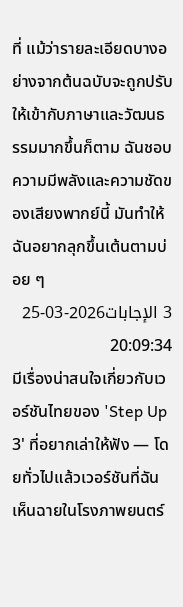ที่ แม้ว่ารายละเอียดบางอย่างจากต้นฉบับจะถูกปรับให้เข้ากับภาษาและวัฒนธรรมมากขึ้นก็ตาม ฉันชอบความมีพลังและความชัดของเสียงพากย์นี้ มันทำให้ฉันอยากลุกขึ้นเต้นตามบ่อย ๆ
3 الإجابات2026-03-25 20:09:34
มีเรื่องน่าสนใจเกี่ยวกับเวอร์ชันไทยของ 'Step Up 3' ที่อยากเล่าให้ฟัง — โดยทั่วไปแล้วเวอร์ชันที่ฉันเห็นฉายในโรงภาพยนตร์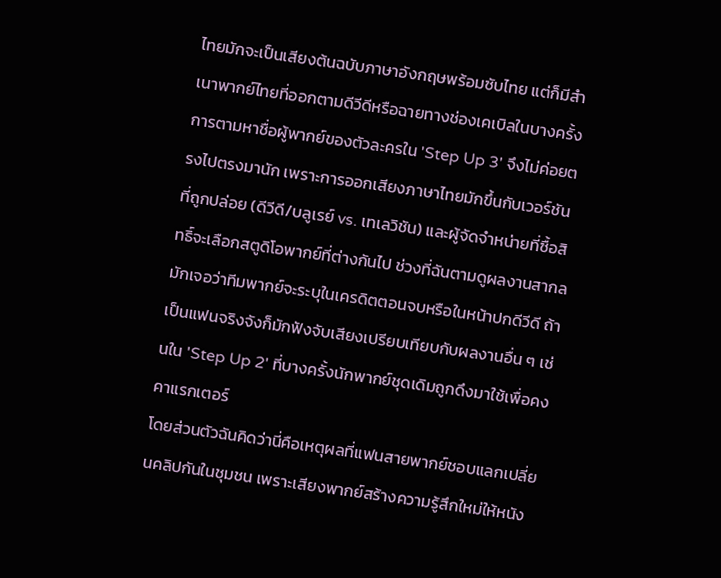ไทยมักจะเป็นเสียงต้นฉบับภาษาอังกฤษพร้อมซับไทย แต่ก็มีสำเนาพากย์ไทยที่ออกตามดีวีดีหรือฉายทางช่องเคเบิลในบางครั้ง
การตามหาชื่อผู้พากย์ของตัวละครใน 'Step Up 3' จึงไม่ค่อยตรงไปตรงมานัก เพราะการออกเสียงภาษาไทยมักขึ้นกับเวอร์ชันที่ถูกปล่อย (ดีวีดี/บลูเรย์ vs. เทเลวิชัน) และผู้จัดจำหน่ายที่ซื้อสิทธิ์จะเลือกสตูดิโอพากย์ที่ต่างกันไป ช่วงที่ฉันตามดูผลงานสากลมักเจอว่าทีมพากย์จะระบุในเครดิตตอนจบหรือในหน้าปกดีวีดี ถ้าเป็นแฟนจริงจังก็มักฟังจับเสียงเปรียบเทียบกับผลงานอื่น ๆ เช่นใน 'Step Up 2' ที่บางครั้งนักพากย์ชุดเดิมถูกดึงมาใช้เพื่อคงคาแรกเตอร์
โดยส่วนตัวฉันคิดว่านี่คือเหตุผลที่แฟนสายพากย์ชอบแลกเปลี่ยนคลิปกันในชุมชน เพราะเสียงพากย์สร้างความรู้สึกใหม่ให้หนัง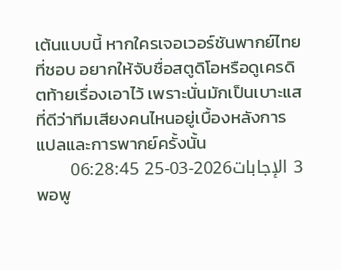เต้นแบบนี้ หากใครเจอเวอร์ชันพากย์ไทยที่ชอบ อยากให้จับชื่อสตูดิโอหรือดูเครดิตท้ายเรื่องเอาไว้ เพราะนั่นมักเป็นเบาะแสที่ดีว่าทีมเสียงคนไหนอยู่เบื้องหลังการแปลและการพากย์ครั้งนั้น
3 الإجابات2026-03-25 06:28:45
พอพู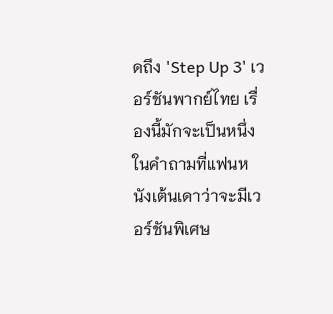ดถึง 'Step Up 3' เวอร์ชันพากย์ไทย เรื่องนี้มักจะเป็นหนึ่งในคำถามที่แฟนหนังเต้นเดาว่าจะมีเวอร์ชันพิเศษ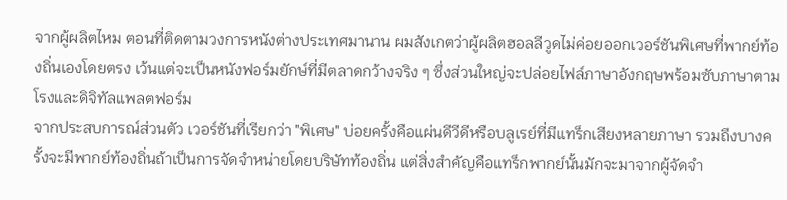จากผู้ผลิตไหม ตอนที่ติดตามวงการหนังต่างประเทศมานาน ผมสังเกตว่าผู้ผลิตฮอลลีวูดไม่ค่อยออกเวอร์ชันพิเศษที่พากย์ท้องถิ่นเองโดยตรง เว้นแต่จะเป็นหนังฟอร์มยักษ์ที่มีตลาดกว้างจริง ๆ ซึ่งส่วนใหญ่จะปล่อยไฟล์ภาษาอังกฤษพร้อมซับภาษาตามโรงและดิจิทัลแพลตฟอร์ม
จากประสบการณ์ส่วนตัว เวอร์ชันที่เรียกว่า "พิเศษ" บ่อยครั้งคือแผ่นดีวีดีหรือบลูเรย์ที่มีแทร็กเสียงหลายภาษา รวมถึงบางครั้งจะมีพากย์ท้องถิ่นถ้าเป็นการจัดจำหน่ายโดยบริษัทท้องถิ่น แต่สิ่งสำคัญคือแทร็กพากย์นั้นมักจะมาจากผู้จัดจำ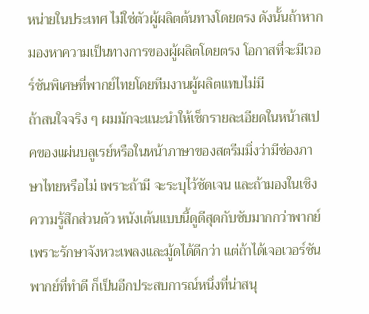หน่ายในประเทศ ไม่ใช่ตัวผู้ผลิตต้นทางโดยตรง ดังนั้นถ้าหากมองหาความเป็นทางการของผู้ผลิตโดยตรง โอกาสที่จะมีเวอร์ชันพิเศษที่พากย์ไทยโดยทีมงานผู้ผลิตแทบไม่มี
ถ้าสนใจจริง ๆ ผมมักจะแนะนำให้เช็กรายละเอียดในหน้าสเปคของแผ่นบลูเรย์หรือในหน้าภาษาของสตรีมมิ่งว่ามีช่องภาษาไทยหรือไม่ เพราะถ้ามี จะระบุไว้ชัดเจน และถ้ามองในเชิงความรู้สึกส่วนตัว หนังเต้นแบบนี้ดูดีสุดกับซับมากกว่าพากย์ เพราะรักษาจังหวะเพลงและมู้ดได้ดีกว่า แต่ถ้าได้เจอเวอร์ชันพากย์ที่ทำดี ก็เป็นอีกประสบการณ์หนึ่งที่น่าสนุ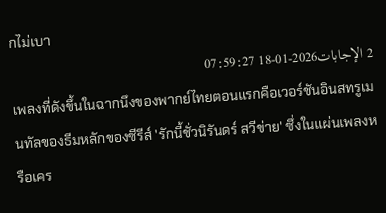กไม่เบา
2 الإجابات2026-01-18 07:59:27
เพลงที่ดังขึ้นในฉากนึงของพากย์ไทยตอนแรกคือเวอร์ชันอินสทรูเมนทัลของธีมหลักของซีรีส์ 'รักนี้ชั่วนิรันดร์ สวีข่าย' ซึ่งในแผ่นเพลงหรือเคร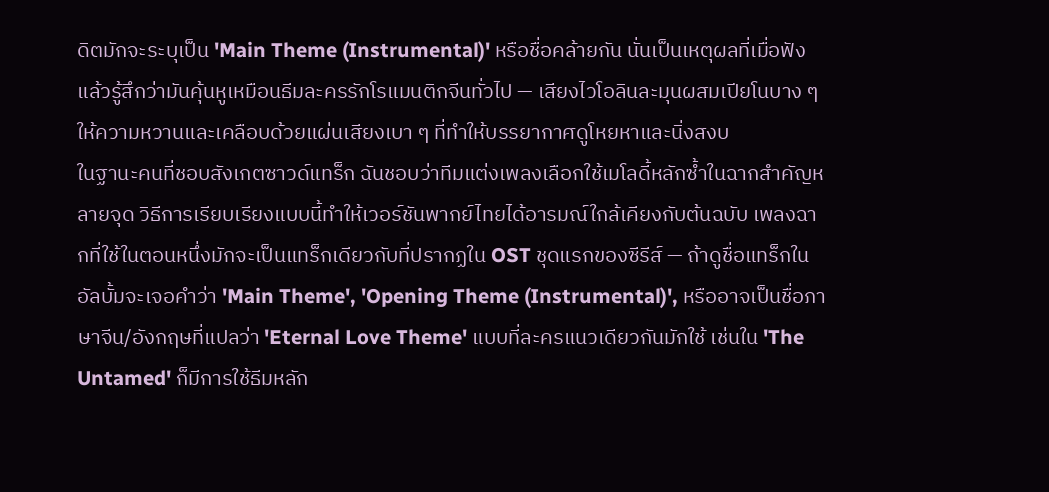ดิตมักจะระบุเป็น 'Main Theme (Instrumental)' หรือชื่อคล้ายกัน นั่นเป็นเหตุผลที่เมื่อฟังแล้วรู้สึกว่ามันคุ้นหูเหมือนธีมละครรักโรแมนติกจีนทั่วไป — เสียงไวโอลินละมุนผสมเปียโนบาง ๆ ให้ความหวานและเคลือบด้วยแผ่นเสียงเบา ๆ ที่ทำให้บรรยากาศดูโหยหาและนิ่งสงบ
ในฐานะคนที่ชอบสังเกตซาวด์แทร็ก ฉันชอบว่าทีมแต่งเพลงเลือกใช้เมโลดี้หลักซ้ำในฉากสำคัญหลายจุด วิธีการเรียบเรียงแบบนี้ทำให้เวอร์ชันพากย์ไทยได้อารมณ์ใกล้เคียงกับต้นฉบับ เพลงฉากที่ใช้ในตอนหนึ่งมักจะเป็นแทร็กเดียวกับที่ปรากฏใน OST ชุดแรกของซีรีส์ — ถ้าดูชื่อแทร็กในอัลบั้มจะเจอคำว่า 'Main Theme', 'Opening Theme (Instrumental)', หรืออาจเป็นชื่อภาษาจีน/อังกฤษที่แปลว่า 'Eternal Love Theme' แบบที่ละครแนวเดียวกันมักใช้ เช่นใน 'The Untamed' ก็มีการใช้ธีมหลัก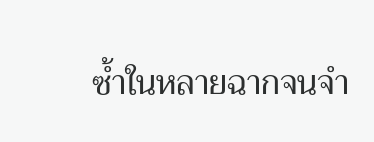ซ้ำในหลายฉากจนจำ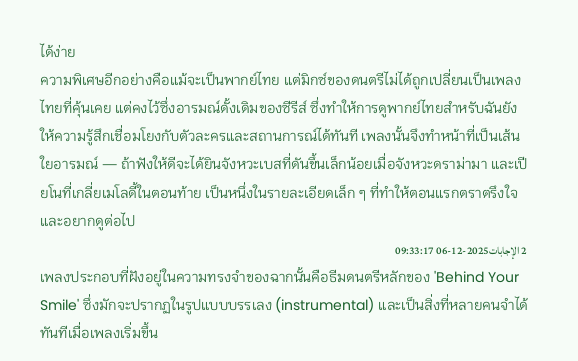ได้ง่าย
ความพิเศษอีกอย่างคือแม้จะเป็นพากย์ไทย แต่มิกซ์ของดนตรีไม่ได้ถูกเปลี่ยนเป็นเพลงไทยที่คุ้นเคย แต่คงไว้ซึ่งอารมณ์ดั้งเดิมของซีรีส์ ซึ่งทำให้การดูพากย์ไทยสำหรับฉันยังให้ความรู้สึกเชื่อมโยงกับตัวละครและสถานการณ์ได้ทันที เพลงนั้นจึงทำหน้าที่เป็นเส้นใยอารมณ์ — ถ้าฟังให้ดีจะได้ยินจังหวะเบสที่ดันขึ้นเล็กน้อยเมื่อจังหวะดราม่ามา และเปียโนที่เกลี่ยเมโลดี้ในตอนท้าย เป็นหนึ่งในรายละเอียดเล็ก ๆ ที่ทำให้ตอนแรกตราตรึงใจและอยากดูต่อไป
2 الإجابات2025-12-06 09:33:17
เพลงประกอบที่ฝังอยู่ในความทรงจำของฉากนั้นคือธีมดนตรีหลักของ 'Behind Your Smile' ซึ่งมักจะปรากฏในรูปแบบบรรเลง (instrumental) และเป็นสิ่งที่หลายคนจำได้ทันทีเมื่อเพลงเริ่มขึ้น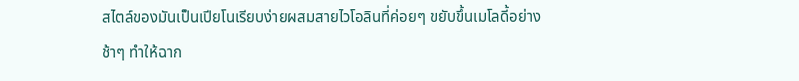สไตล์ของมันเป็นเปียโนเรียบง่ายผสมสายไวโอลินที่ค่อยๆ ขยับขึ้นเมโลดี้อย่างช้าๆ ทำให้ฉาก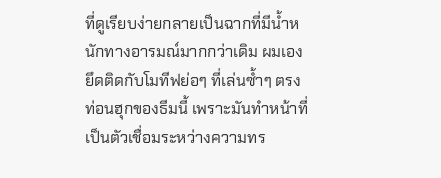ที่ดูเรียบง่ายกลายเป็นฉากที่มีน้ำหนักทางอารมณ์มากกว่าเดิม ผมเองยึดติดกับโมทีฟย่อๆ ที่เล่นซ้ำๆ ตรงท่อนฮุกของธีมนี้ เพราะมันทำหน้าที่เป็นตัวเชื่อมระหว่างความทร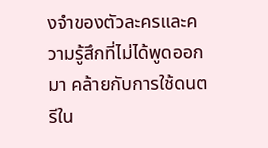งจำของตัวละครและความรู้สึกที่ไม่ได้พูดออกมา คล้ายกับการใช้ดนตรีใน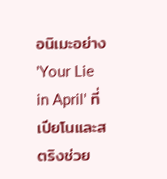อนิเมะอย่าง 'Your Lie in April' ที่เปียโนและสตริงช่วย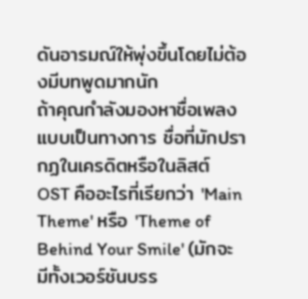ดันอารมณ์ให้พุ่งขึ้นโดยไม่ต้องมีบทพูดมากนัก
ถ้าคุณกำลังมองหาชื่อเพลงแบบเป็นทางการ ชื่อที่มักปรากฏในเครดิตหรือในลิสต์ OST คืออะไรที่เรียกว่า 'Main Theme' หรือ 'Theme of Behind Your Smile' (มักจะมีทั้งเวอร์ชันบรร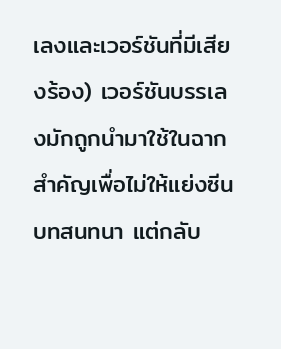เลงและเวอร์ชันที่มีเสียงร้อง) เวอร์ชันบรรเลงมักถูกนำมาใช้ในฉากสำคัญเพื่อไม่ให้แย่งซีนบทสนทนา แต่กลับ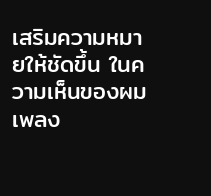เสริมความหมายให้ชัดขึ้น ในความเห็นของผม เพลง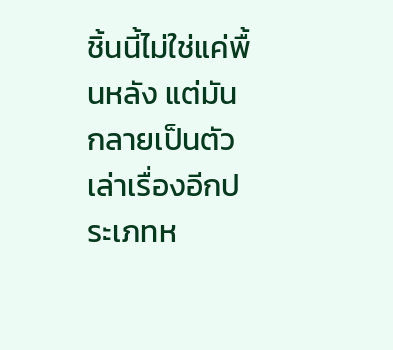ชิ้นนี้ไม่ใช่แค่พื้นหลัง แต่มันกลายเป็นตัวเล่าเรื่องอีกประเภทห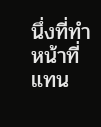นึ่งที่ทำหน้าที่แทน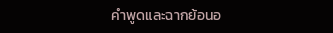คำพูดและฉากย้อนอ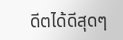ดีตได้ดีสุดๆ